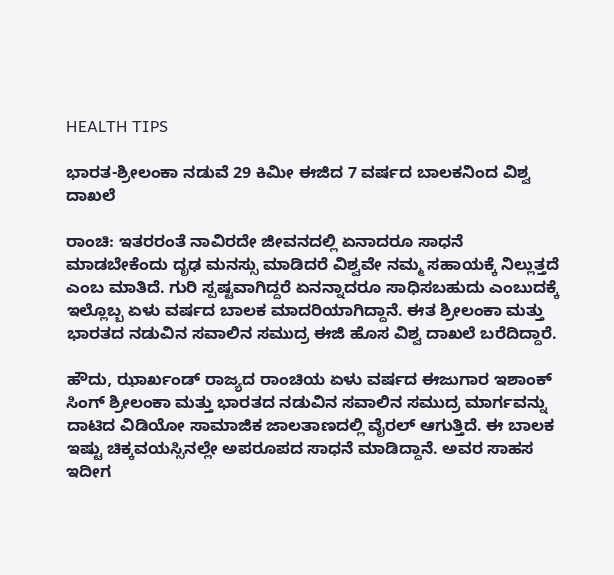HEALTH TIPS

ಭಾರತ-ಶ್ರೀಲಂಕಾ ನಡುವೆ 29 ಕಿಮೀ ಈಜಿದ 7 ವರ್ಷದ ಬಾಲಕನಿಂದ ವಿಶ್ವ ದಾಖಲೆ

ರಾಂಚಿ: ಇತರರಂತೆ ನಾವಿರದೇ ಜೀವನದಲ್ಲಿ ಏನಾದರೂ ಸಾಧನೆ ಮಾಡಬೇಕೆಂದು ದೃಢ ಮನಸ್ಸು ಮಾಡಿದರೆ ವಿಶ್ವವೇ ನಮ್ಮ ಸಹಾಯಕ್ಕೆ ನಿಲ್ಲುತ್ತದೆ ಎಂಬ ಮಾತಿದೆ. ಗುರಿ ಸ್ಪಷ್ಟವಾಗಿದ್ದರೆ ಏನನ್ನಾದರೂ ಸಾಧಿಸಬಹುದು ಎಂಬುದಕ್ಕೆ ಇಲ್ಲೊಬ್ಬ ಏಳು ವರ್ಷದ ಬಾಲಕ ಮಾದರಿಯಾಗಿದ್ದಾನೆ. ಈತ ಶ್ರೀಲಂಕಾ ಮತ್ತು ಭಾರತದ ನಡುವಿನ ಸವಾಲಿನ ಸಮುದ್ರ ಈಜಿ ಹೊಸ ವಿಶ್ವ ದಾಖಲೆ ಬರೆದಿದ್ದಾರೆ.

ಹೌದು, ಝಾರ್ಖಂಡ್‌ ರಾಜ್ಯದ ರಾಂಚಿಯ ಏಳು ವರ್ಷದ ಈಜುಗಾರ ಇಶಾಂಕ್ ಸಿಂಗ್ ಶ್ರೀಲಂಕಾ ಮತ್ತು ಭಾರತದ ನಡುವಿನ ಸವಾಲಿನ ಸಮುದ್ರ ಮಾರ್ಗವನ್ನು ದಾಟಿದ ವಿಡಿಯೋ ಸಾಮಾಜಿಕ ಜಾಲತಾಣದಲ್ಲಿ ವೈರಲ್ ಆಗುತ್ತಿದೆ. ಈ ಬಾಲಕ ಇಷ್ಟು ಚಿಕ್ಕವಯಸ್ಸಿನಲ್ಲೇ ಅಪರೂಪದ ಸಾಧನೆ ಮಾಡಿದ್ದಾನೆ. ಅವರ ಸಾಹಸ ಇದೀಗ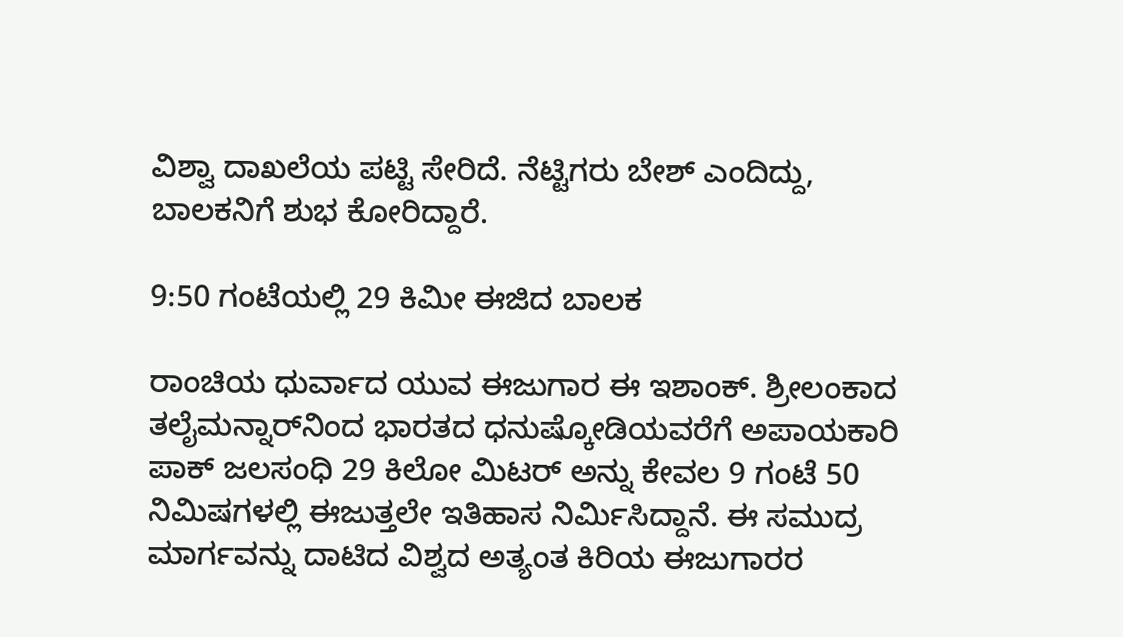ವಿಶ್ವಾ ದಾಖಲೆಯ ಪಟ್ಟಿ ಸೇರಿದೆ. ನೆಟ್ಟಿಗರು ಬೇಶ್ ಎಂದಿದ್ದು, ಬಾಲಕನಿಗೆ ಶುಭ ಕೋರಿದ್ದಾರೆ.

9:50 ಗಂಟೆಯಲ್ಲಿ 29 ಕಿಮೀ ಈಜಿದ ಬಾಲಕ

ರಾಂಚಿಯ ಧುರ್ವಾದ ಯುವ ಈಜುಗಾರ ಈ ಇಶಾಂಕ್. ಶ್ರೀಲಂಕಾದ ತಲೈಮನ್ನಾರ್‌ನಿಂದ ಭಾರತದ ಧನುಷ್ಕೋಡಿಯವರೆಗೆ ಅಪಾಯಕಾರಿ ಪಾಕ್ ಜಲಸಂಧಿ 29 ಕಿಲೋ ಮಿಟರ್‍‌ ಅನ್ನು ಕೇವಲ 9 ಗಂಟೆ 50 ನಿಮಿಷಗಳಲ್ಲಿ ಈಜುತ್ತಲೇ ಇತಿಹಾಸ ನಿರ್ಮಿಸಿದ್ದಾನೆ. ಈ ಸಮುದ್ರ ಮಾರ್ಗವನ್ನು ದಾಟಿದ ವಿಶ್ವದ ಅತ್ಯಂತ ಕಿರಿಯ ಈಜುಗಾರರ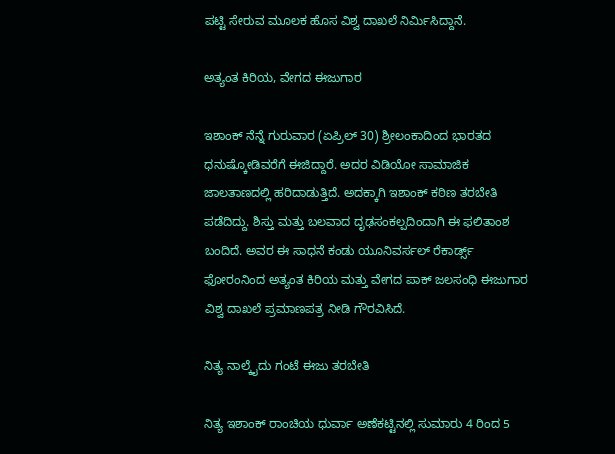ಪಟ್ಟಿ ಸೇರುವ ಮೂಲಕ ಹೊಸ ವಿಶ್ವ ದಾಖಲೆ ನಿರ್ಮಿಸಿದ್ದಾನೆ.

ಅತ್ಯಂತ ಕಿರಿಯ, ವೇಗದ ಈಜುಗಾರ

ಇಶಾಂಕ್ ನೆನ್ನೆ ಗುರುವಾರ (ಏಪ್ರಿಲ್ 30) ಶ್ರೀಲಂಕಾದಿಂದ ಭಾರತದ ಧನುಷ್ಕೋಡಿವರೆಗೆ ಈಜಿದ್ದಾರೆ. ಅದರ ವಿಡಿಯೋ ಸಾಮಾಜಿಕ ಜಾಲತಾಣದಲ್ಲಿ ಹರಿದಾಡುತ್ತಿದೆ. ಅದಕ್ಕಾಗಿ ಇಶಾಂಕ್ ಕಠಿಣ ತರಬೇತಿ ಪಡೆದಿದ್ದು. ಶಿಸ್ತು ಮತ್ತು ಬಲವಾದ ದೃಢಸಂಕಲ್ಪದಿಂದಾಗಿ ಈ ಫಲಿತಾಂಶ ಬಂದಿದೆ. ಅವರ ಈ ಸಾಧನೆ ಕಂಡು ಯೂನಿವರ್ಸಲ್ ರೆಕಾರ್ಡ್ಸ್ ಫೋರಂ‌ನಿಂದ ಅತ್ಯಂತ ಕಿರಿಯ ಮತ್ತು ವೇಗದ ಪಾಕ್ ಜಲಸಂಧಿ ಈಜುಗಾರ ವಿಶ್ವ ದಾಖಲೆ ಪ್ರಮಾಣಪತ್ರ ನೀಡಿ ಗೌರವಿಸಿದೆ.

ನಿತ್ಯ ನಾಲ್ಕೈದು ಗಂಟೆ ಈಜು ತರಬೇತಿ

ನಿತ್ಯ ಇಶಾಂಕ್ ರಾಂಚಿಯ ಧುರ್ವಾ ಅಣೆಕಟ್ಟಿನಲ್ಲಿ ಸುಮಾರು 4 ರಿಂದ 5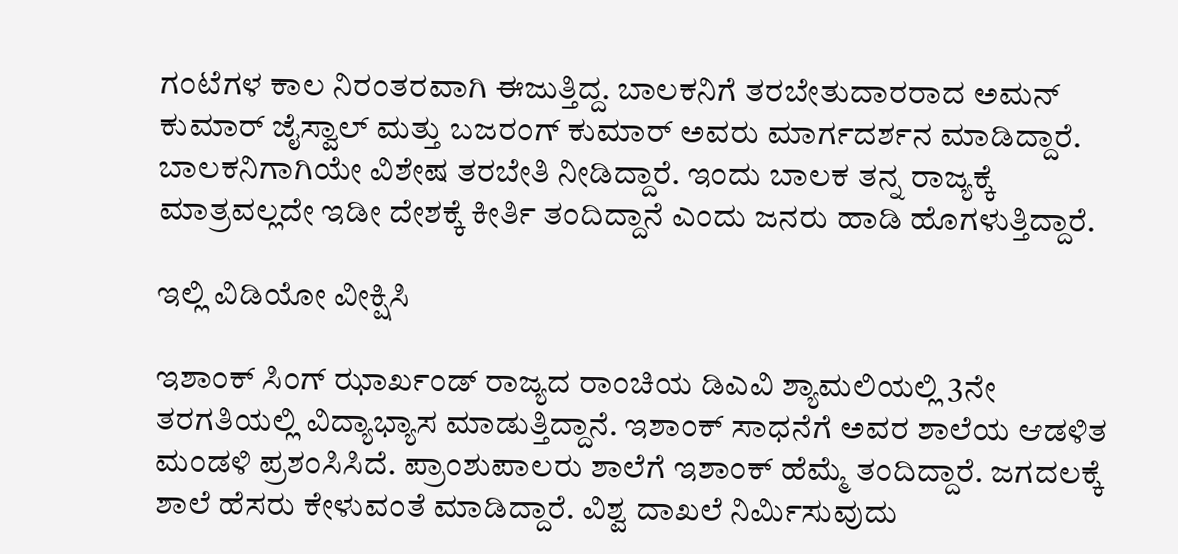ಗಂಟೆಗಳ ಕಾಲ ನಿರಂತರವಾಗಿ ಈಜುತ್ತಿದ್ದ. ಬಾಲಕನಿಗೆ ತರಬೇತುದಾರರಾದ ಅಮನ್ ಕುಮಾರ್ ಜೈಸ್ವಾಲ್ ಮತ್ತು ಬಜರಂಗ್ ಕುಮಾರ್ ಅವರು ಮಾರ್ಗದರ್ಶನ ಮಾಡಿದ್ದಾರೆ. ಬಾಲಕನಿಗಾಗಿಯೇ ವಿಶೇಷ ತರಬೇತಿ ನೀಡಿದ್ದಾರೆ. ಇಂದು ಬಾಲಕ ತನ್ನ ರಾಜ್ಯಕ್ಕೆ ಮಾತ್ರವಲ್ಲದೇ ಇಡೀ ದೇಶಕ್ಕೆ ಕೀರ್ತಿ ತಂದಿದ್ದಾನೆ ಎಂದು ಜನರು ಹಾಡಿ ಹೊಗಳುತ್ತಿದ್ದಾರೆ.

ಇಲ್ಲಿ ವಿಡಿಯೋ ವೀಕ್ಷಿಸಿ

ಇಶಾಂಕ್ ಸಿಂಗ್ ಝಾರ್ಖಂಡ್‌ ರಾಜ್ಯದ ರಾಂಚಿಯ ಡಿಎವಿ ಶ್ಯಾಮಲಿಯಲ್ಲಿ 3ನೇ ತರಗತಿಯಲ್ಲಿ ವಿದ್ಯಾಭ್ಯಾಸ ಮಾಡುತ್ತಿದ್ದಾನೆ. ಇಶಾಂಕ್ ಸಾಧನೆಗೆ ಅವರ ಶಾಲೆಯ ಆಡಳಿತ ಮಂಡಳಿ ಪ್ರಶಂಸಿಸಿದೆ. ಪ್ರಾಂಶುಪಾಲರು ಶಾಲೆಗೆ ಇಶಾಂಕ್ ಹೆಮ್ಮೆ ತಂದಿದ್ದಾರೆ. ಜಗದಲಕ್ಕೆ ಶಾಲೆ ಹೆಸರು ಕೇಳುವಂತೆ ಮಾಡಿದ್ದಾರೆ. ವಿಶ್ವ ದಾಖಲೆ ನಿರ್ಮಿಸುವುದು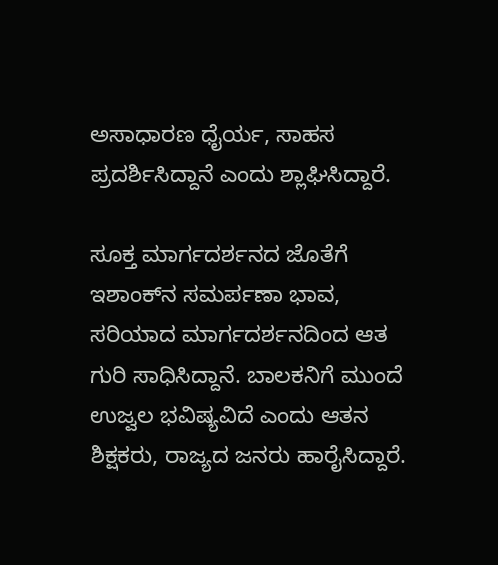ಅಸಾಧಾರಣ ಧೈರ್ಯ, ಸಾಹಸ ಪ್ರದರ್ಶಿಸಿದ್ದಾನೆ ಎಂದು ಶ್ಲಾಘಿಸಿದ್ದಾರೆ.

ಸೂಕ್ತ ಮಾರ್ಗದರ್ಶನದ ಜೊತೆಗೆ ಇಶಾಂಕ್‌ನ ಸಮರ್ಪಣಾ ಭಾವ, ಸರಿಯಾದ ಮಾರ್ಗದರ್ಶನದಿಂದ ಆತ ಗುರಿ ಸಾಧಿಸಿದ್ದಾನೆ. ಬಾಲಕನಿಗೆ ಮುಂದೆ ಉಜ್ವಲ ಭವಿಷ್ಯವಿದೆ ಎಂದು ಆತನ ಶಿಕ್ಷಕರು, ರಾಜ್ಯದ ಜನರು ಹಾರೈಸಿದ್ದಾರೆ.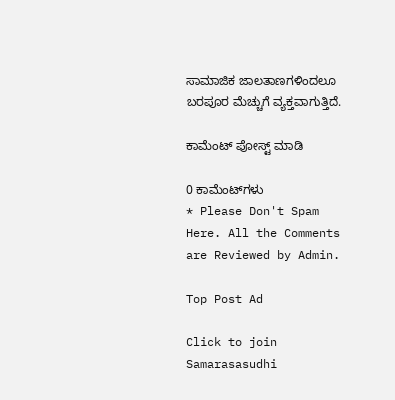ಸಾಮಾಜಿಕ ಜಾಲತಾಣಗಳಿಂದಲೂ ಬರಪೂರ ಮೆಚ್ಚುಗೆ ವ್ಯಕ್ತವಾಗುತ್ತಿದೆ.

ಕಾಮೆಂಟ್‌‌ ಪೋಸ್ಟ್‌ ಮಾಡಿ

0 ಕಾಮೆಂಟ್‌ಗಳು
* Please Don't Spam Here. All the Comments are Reviewed by Admin.

Top Post Ad

Click to join Samarasasudhi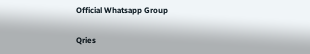Official Whatsapp Group

Qries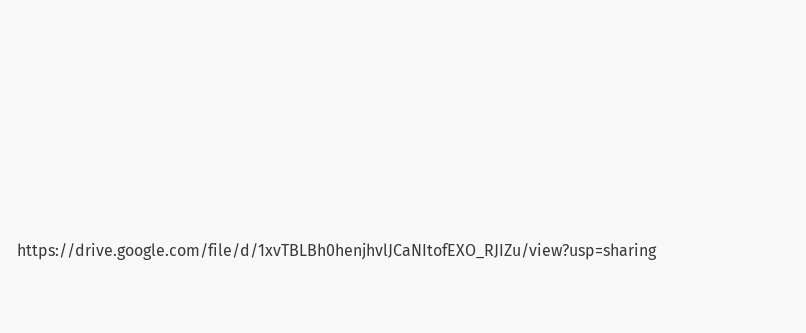https://drive.google.com/file/d/1xvTBLBh0henjhvlJCaNItofEXO_RJIZu/view?usp=sharing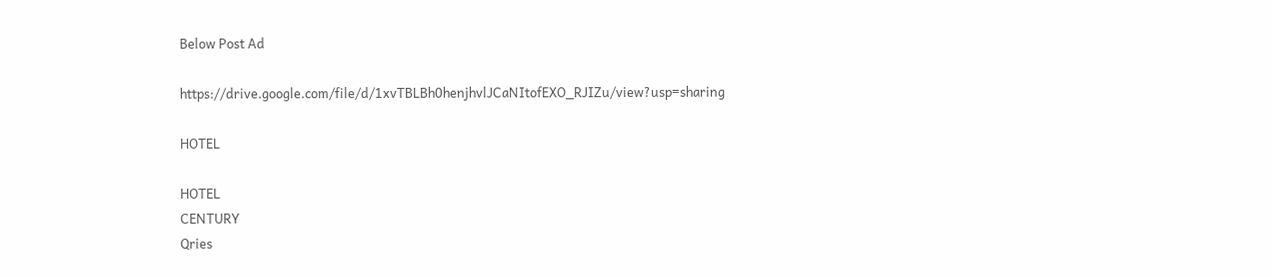Below Post Ad

https://drive.google.com/file/d/1xvTBLBh0henjhvlJCaNItofEXO_RJIZu/view?usp=sharing

HOTEL

HOTEL
CENTURY
Qries